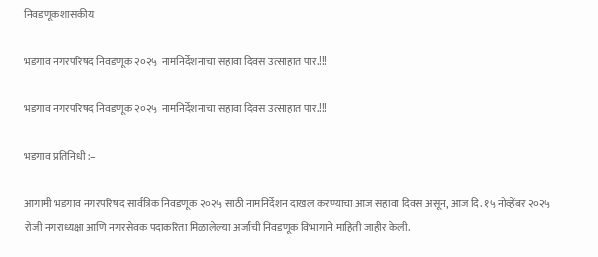निवडणूकशासकीय

भडगाव नगरपरिषद निवडणूक २०२५  नामनिर्देशनाचा सहावा दिवस उत्साहात पार.!!!

भडगाव नगरपरिषद निवडणूक २०२५  नामनिर्देशनाचा सहावा दिवस उत्साहात पार.!!!

भडगाव प्रतिनिधी :–

आगामी भडगाव नगरपरिषद सार्वत्रिक निवडणूक २०२५ साठी नामनिर्देशन दाखल करण्याचा आज सहावा दिवस असून, आज दि. १५ नोव्हेंबर २०२५ रोजी नगराध्यक्षा आणि नगरसेवक पदाकरिता मिळालेल्या अर्जांची निवडणूक विभागाने माहिती जाहीर केली.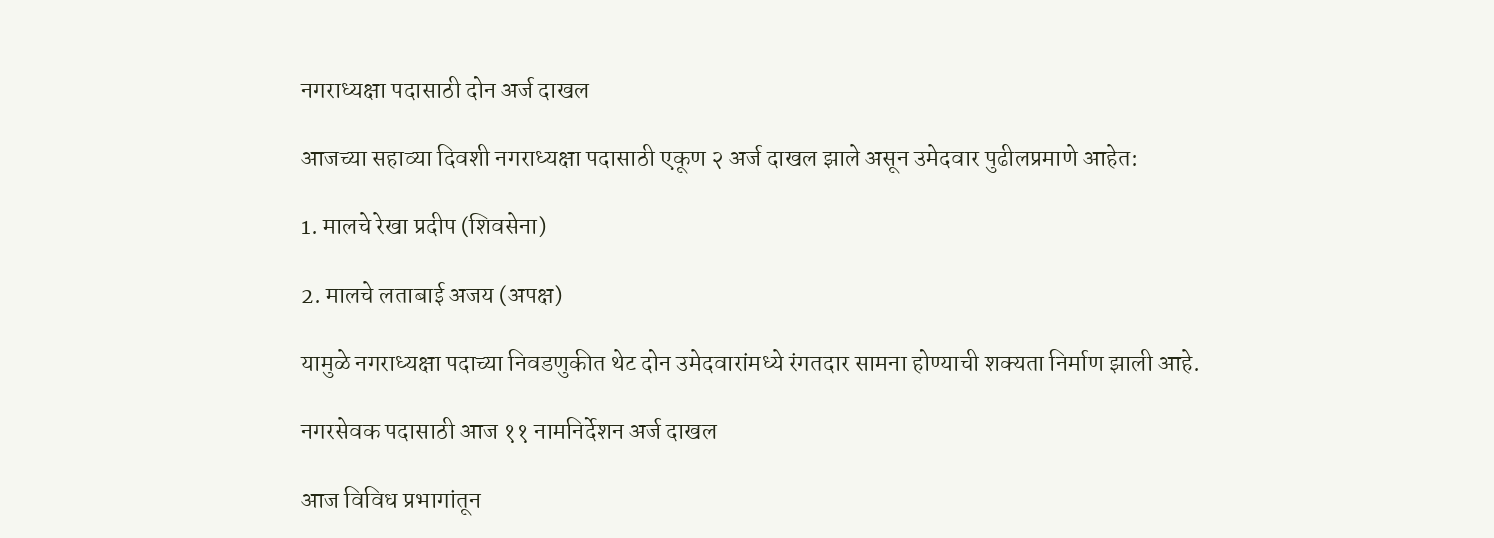नगराध्यक्षा पदासाठी दोन अर्ज दाखल

आजच्या सहाव्या दिवशी नगराध्यक्षा पदासाठी एकूण २ अर्ज दाखल झाले असून उमेदवार पुढीलप्रमाणे आहेत:

1. मालचे रेखा प्रदीप (शिवसेना)

2. मालचे लताबाई अजय (अपक्ष)

यामुळे नगराध्यक्षा पदाच्या निवडणुकीत थेट दोन उमेदवारांमध्ये रंगतदार सामना होण्याची शक्यता निर्माण झाली आहे.

नगरसेवक पदासाठी आज ११ नामनिर्देशन अर्ज दाखल

आज विविध प्रभागांतून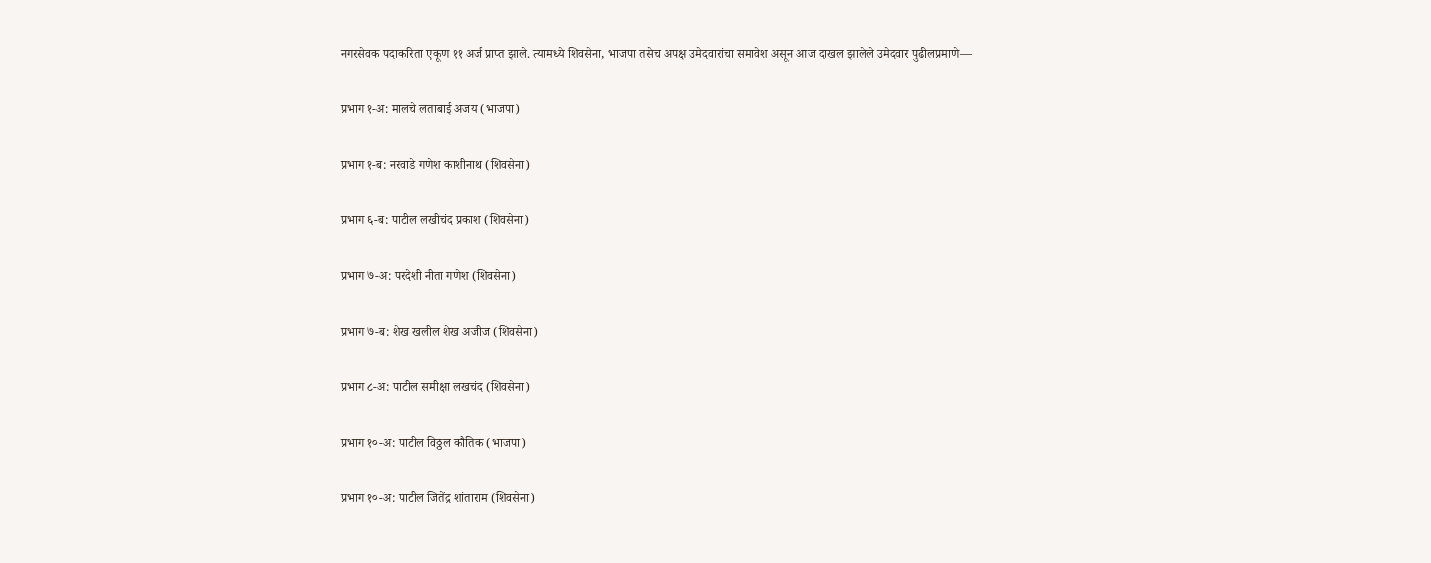नगरसेवक पदाकरिता एकूण ११ अर्ज प्राप्त झाले. त्यामध्ये शिवसेना, भाजपा तसेच अपक्ष उमेदवारांचा समावेश असून आज दाखल झालेले उमेदवार पुढीलप्रमाणे—

प्रभाग १-अ: मालचे लताबाई अजय (भाजपा)

प्रभाग १-ब: नरवाडे गणेश काशीनाथ (शिवसेना)

प्रभाग ६-ब: पाटील लखीचंद प्रकाश (शिवसेना)

प्रभाग ७-अ: परदेशी नीता गणेश (शिवसेना)

प्रभाग ७-ब: शेख खलील शेख अजीज (शिवसेना)

प्रभाग ८-अ: पाटील समीक्षा लखचंद (शिवसेना)

प्रभाग १०-अ: पाटील विठ्ठल कौतिक (भाजपा)

प्रभाग १०-अ: पाटील जितेंद्र शांताराम (शिवसेना)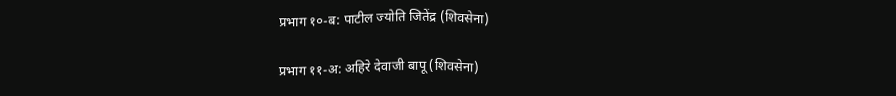प्रभाग १०-ब: पाटील ज्योति जितेंद्र (शिवसेना)

प्रभाग ११-अ: अहिरे देवाजी बापू (शिवसेना)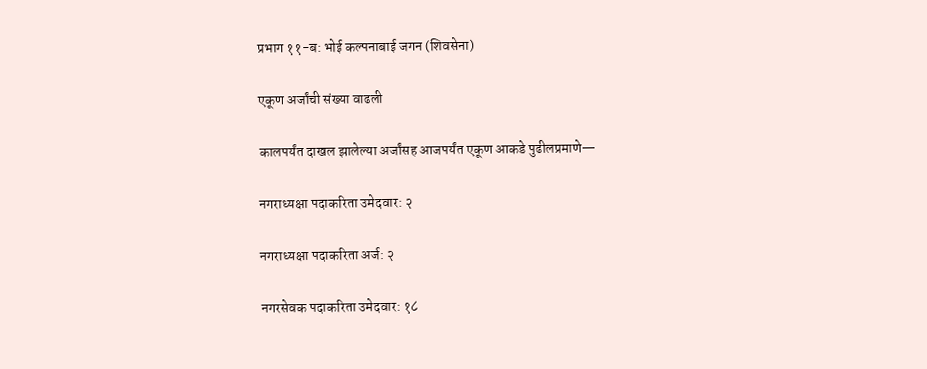प्रभाग ११-ब: भोई कल्पनाबाई जगन (शिवसेना)

एकूण अर्जांची संख्या वाढली

कालपर्यंत दाखल झालेल्या अर्जांसह आजपर्यंत एकूण आकडे पुढीलप्रमाणे—

नगराध्यक्षा पदाकरिता उमेदवार: २

नगराध्यक्षा पदाकरिता अर्ज: २

नगरसेवक पदाकरिता उमेदवार: १८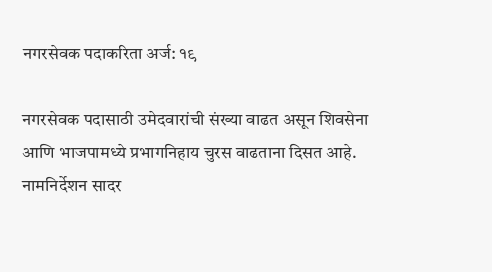नगरसेवक पदाकरिता अर्ज: १९

नगरसेवक पदासाठी उमेदवारांची संख्या वाढत असून शिवसेना आणि भाजपामध्ये प्रभागनिहाय चुरस वाढताना दिसत आहे. नामनिर्देशन सादर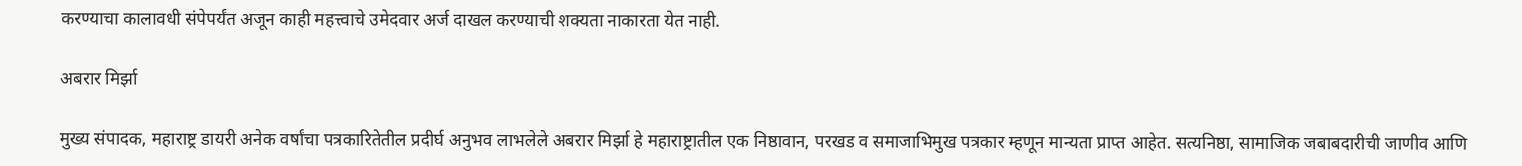करण्याचा कालावधी संपेपर्यंत अजून काही महत्त्वाचे उमेदवार अर्ज दाखल करण्याची शक्यता नाकारता येत नाही.

अबरार मिर्झा

मुख्य संपादक, महाराष्ट्र डायरी अनेक वर्षांचा पत्रकारितेतील प्रदीर्घ अनुभव लाभलेले अबरार मिर्झा हे महाराष्ट्रातील एक निष्ठावान, परखड व समाजाभिमुख पत्रकार म्हणून मान्यता प्राप्त आहेत. सत्यनिष्ठा, सामाजिक जबाबदारीची जाणीव आणि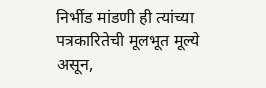निर्भीड मांडणी ही त्यांच्या पत्रकारितेची मूलभूत मूल्ये असून,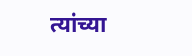त्यांच्या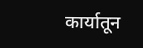कार्यातून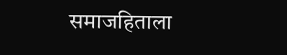समाजहिताला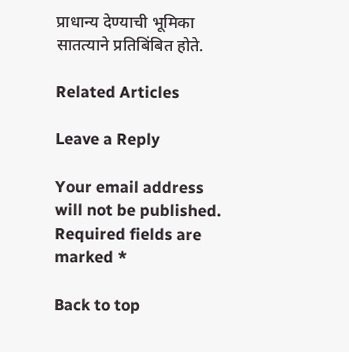प्राधान्य देण्याची भूमिका सातत्याने प्रतिबिंबित होते.

Related Articles

Leave a Reply

Your email address will not be published. Required fields are marked *

Back to top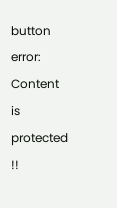button
error: Content is protected !!